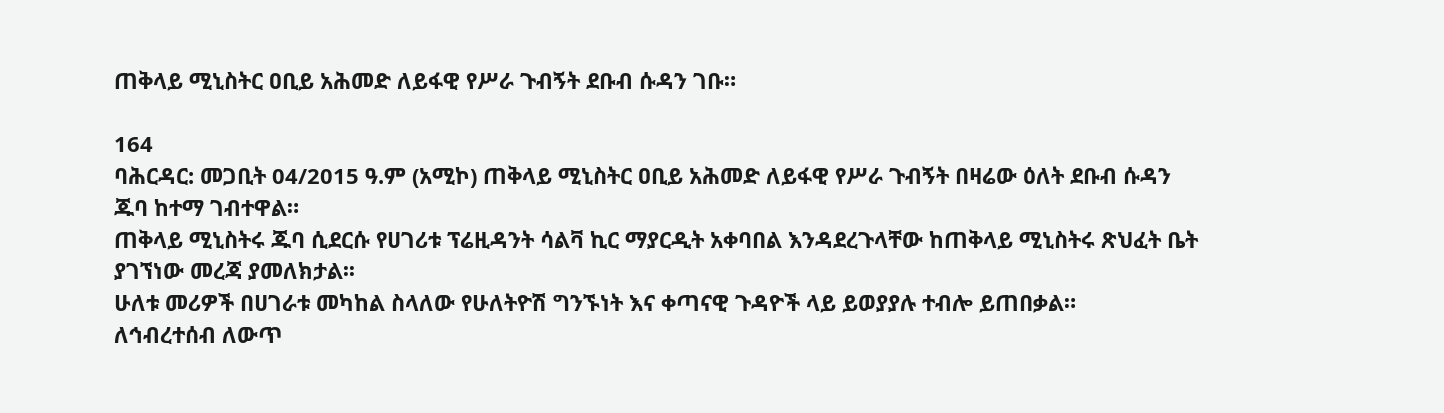ጠቅላይ ሚኒስትር ዐቢይ አሕመድ ለይፋዊ የሥራ ጉብኝት ደቡብ ሱዳን ገቡ።

164
ባሕርዳር: መጋቢት 04/2015 ዓ.ም (አሚኮ) ጠቅላይ ሚኒስትር ዐቢይ አሕመድ ለይፋዊ የሥራ ጉብኝት በዛሬው ዕለት ደቡብ ሱዳን ጁባ ከተማ ገብተዋል።
ጠቅላይ ሚኒስትሩ ጁባ ሲደርሱ የሀገሪቱ ፕሬዚዳንት ሳልቫ ኪር ማያርዲት አቀባበል እንዳደረጉላቸው ከጠቅላይ ሚኒስትሩ ጽህፈት ቤት ያገኘነው መረጃ ያመለክታል፡፡
ሁለቱ መሪዎች በሀገራቱ መካከል ስላለው የሁለትዮሽ ግንኙነት እና ቀጣናዊ ጉዳዮች ላይ ይወያያሉ ተብሎ ይጠበቃል።
ለኅብረተሰብ ለውጥ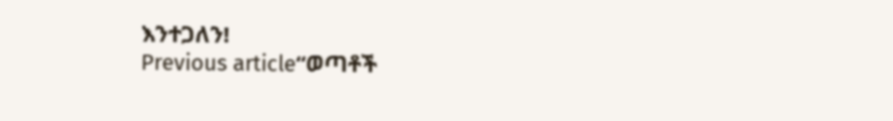እንተጋለን!
Previous article“ወጣቶች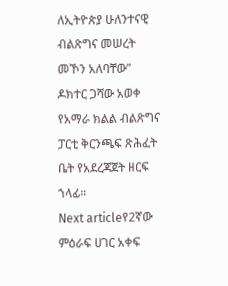ለኢትዮጵያ ሁለንተናዊ ብልጽግና መሠረት መኾን አለባቸው” ዶክተር ጋሻው አወቀ የአማራ ክልል ብልጽግና ፓርቲ ቅርንጫፍ ጽሕፈት ቤት የአደረጃጀት ዘርፍ ኀላፊ።
Next articleየ2ኛው ምዕራፍ ሀገር አቀፍ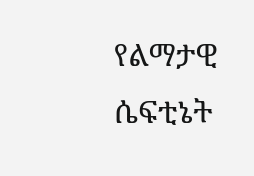የልማታዊ ሴፍቲኔት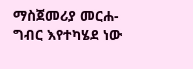ማስጀመሪያ መርሐ-ግብር እየተካሄደ ነው